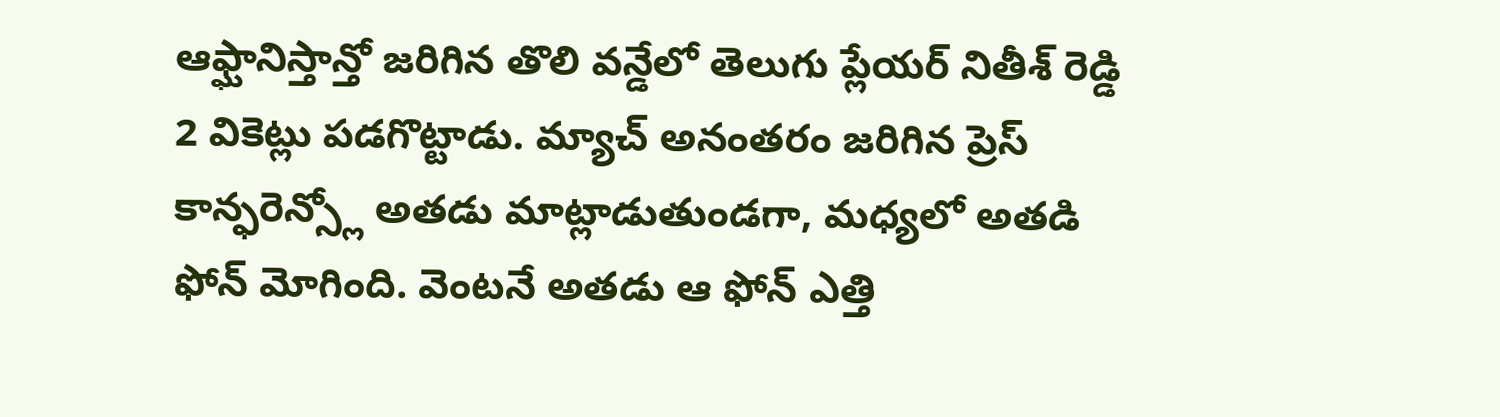ఆఫ్ఘానిస్తాన్తో జరిగిన తొలి వన్డేలో తెలుగు ప్లేయర్ నితీశ్ రెడ్డి 2 వికెట్లు పడగొట్టాడు. మ్యాచ్ అనంతరం జరిగిన ప్రెస్ కాన్ఫరెన్స్లో అతడు మాట్లాడుతుండగా, మధ్యలో అతడి ఫోన్ మోగింది. వెంటనే అతడు ఆ ఫోన్ ఎత్తి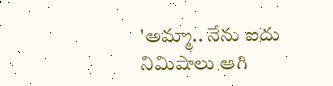'అమ్మా.. నేను ఐదు నిమిషాలు ఆగి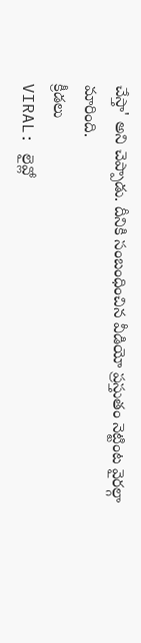చేస్తా' అని చెప్పాడు. దీనికి సంబంధించిన వీడియో ప్రస్తుతం నెట్టింట వైరల్గా మారింది.
క్రీడలు
VIRAL: లైవ్లో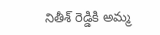నితీశ్ రెడ్డికి అమ్మ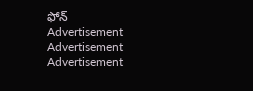ఫోన్
Advertisement
Advertisement
Advertisement